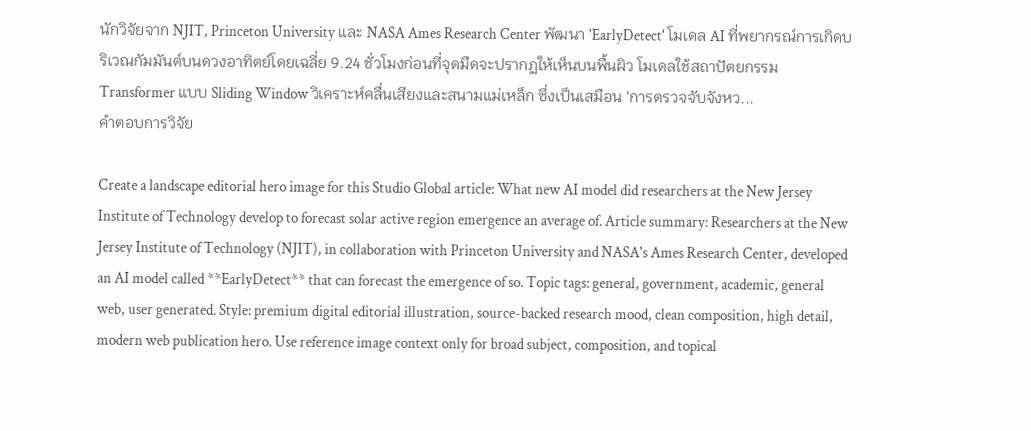นักวิจัยจาก NJIT, Princeton University และ NASA Ames Research Center พัฒนา 'EarlyDetect' โมเดล AI ที่พยากรณ์การเกิดบริเวณกัมมันต์บนดวงอาทิตย์โดยเฉลี่ย 9.24 ชั่วโมงก่อนที่จุดมืดจะปรากฏให้เห็นบนพื้นผิว โมเดลใช้สถาปัตยกรรม Transformer แบบ Sliding Window วิเคราะห์คลื่นเสียงและสนามแม่เหล็ก ซึ่งเป็นเสมือน 'การตรวจจับจังหว...
คำตอบการวิจัย

Create a landscape editorial hero image for this Studio Global article: What new AI model did researchers at the New Jersey Institute of Technology develop to forecast solar active region emergence an average of. Article summary: Researchers at the New Jersey Institute of Technology (NJIT), in collaboration with Princeton University and NASA's Ames Research Center, developed an AI model called **EarlyDetect** that can forecast the emergence of so. Topic tags: general, government, academic, general web, user generated. Style: premium digital editorial illustration, source-backed research mood, clean composition, high detail, modern web publication hero. Use reference image context only for broad subject, composition, and topical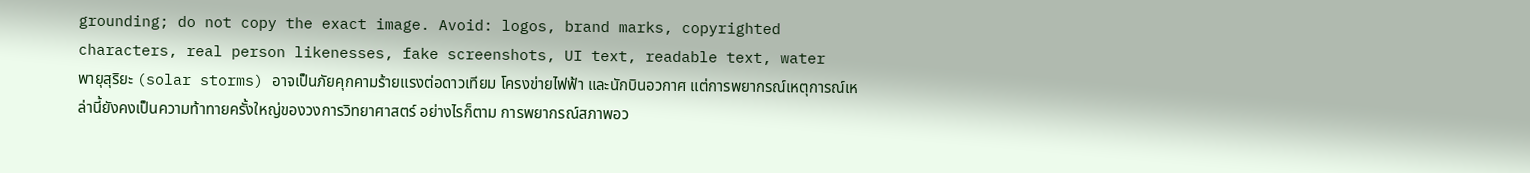grounding; do not copy the exact image. Avoid: logos, brand marks, copyrighted characters, real person likenesses, fake screenshots, UI text, readable text, water
พายุสุริยะ (solar storms) อาจเป็นภัยคุกคามร้ายแรงต่อดาวเทียม โครงข่ายไฟฟ้า และนักบินอวกาศ แต่การพยากรณ์เหตุการณ์เหล่านี้ยังคงเป็นความท้าทายครั้งใหญ่ของวงการวิทยาศาสตร์ อย่างไรก็ตาม การพยากรณ์สภาพอว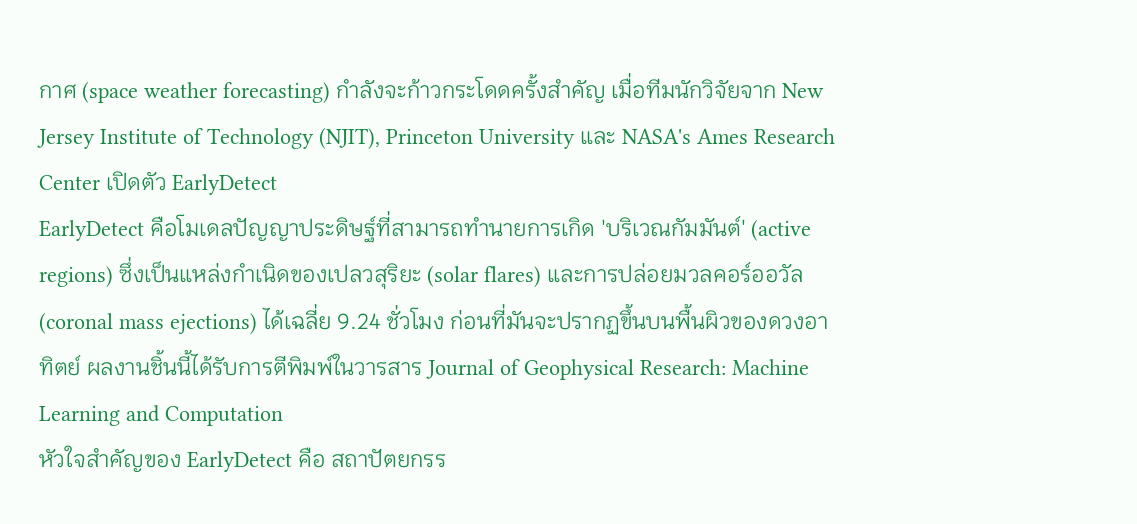กาศ (space weather forecasting) กำลังจะก้าวกระโดดครั้งสำคัญ เมื่อทีมนักวิจัยจาก New Jersey Institute of Technology (NJIT), Princeton University และ NASA's Ames Research Center เปิดตัว EarlyDetect
EarlyDetect คือโมเดลปัญญาประดิษฐ์ที่สามารถทำนายการเกิด 'บริเวณกัมมันต์' (active regions) ซึ่งเป็นแหล่งกำเนิดของเปลวสุริยะ (solar flares) และการปล่อยมวลคอร์ออวัล (coronal mass ejections) ได้เฉลี่ย 9.24 ชั่วโมง ก่อนที่มันจะปรากฏขึ้นบนพื้นผิวของดวงอาทิตย์ ผลงานชิ้นนี้ได้รับการตีพิมพ์ในวารสาร Journal of Geophysical Research: Machine Learning and Computation
หัวใจสำคัญของ EarlyDetect คือ สถาปัตยกรร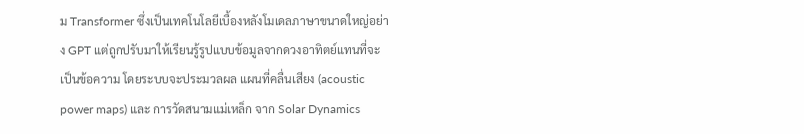ม Transformer ซึ่งเป็นเทคโนโลยีเบื้องหลังโมเดลภาษาขนาดใหญ่อย่าง GPT แต่ถูกปรับมาให้เรียนรู้รูปแบบข้อมูลจากดวงอาทิตย์แทนที่จะเป็นข้อความ โดยระบบจะประมวลผล แผนที่คลื่นเสียง (acoustic power maps) และ การวัดสนามแม่เหล็ก จาก Solar Dynamics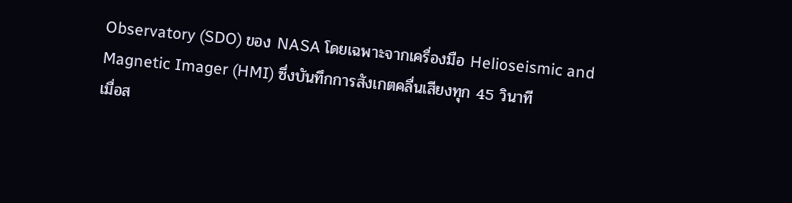Observatory (SDO) ของ NASA โดยเฉพาะจากเครื่องมือ Helioseismic and Magnetic Imager (HMI) ซึ่งบันทึกการสังเกตคลื่นเสียงทุก 45 วินาที
เมื่อส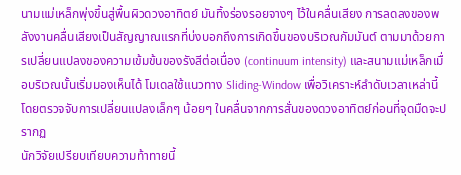นามแม่เหล็กพุ่งขึ้นสู่พื้นผิวดวงอาทิตย์ มันทิ้งร่องรอยจางๆ ไว้ในคลื่นเสียง การลดลงของพลังงานคลื่นเสียงเป็นสัญญาณแรกที่บ่งบอกถึงการเกิดขึ้นของบริเวณกัมมันต์ ตามมาด้วยการเปลี่ยนแปลงของความเข้มข้นของรังสีต่อเนื่อง (continuum intensity) และสนามแม่เหล็กเมื่อบริเวณนั้นเริ่มมองเห็นได้ โมเดลใช้แนวทาง Sliding-Window เพื่อวิเคราะห์ลำดับเวลาเหล่านี้ โดยตรวจจับการเปลี่ยนแปลงเล็กๆ น้อยๆ ในคลื่นจากการสั่นของดวงอาทิตย์ก่อนที่จุดมืดจะปรากฏ
นักวิจัยเปรียบเทียบความท้าทายนี้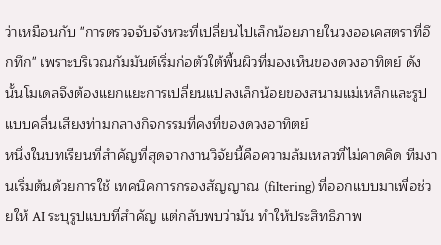ว่าเหมือนกับ "การตรวจจับจังหวะที่เปลี่ยนไปเล็กน้อยภายในวงออเคสตราที่อึกทึก" เพราะบริเวณกัมมันต์เริ่มก่อตัวใต้พื้นผิวที่มองเห็นของดวงอาทิตย์ ดังนั้นโมเดลจึงต้องแยกแยะการเปลี่ยนแปลงเล็กน้อยของสนามแม่เหล็กและรูปแบบคลื่นเสียงท่ามกลางกิจกรรมที่คงที่ของดวงอาทิตย์
หนึ่งในบทเรียนที่สำคัญที่สุดจากงานวิจัยนี้คือความล้มเหลวที่ไม่คาดคิด ทีมงานเริ่มต้นด้วยการใช้ เทคนิคการกรองสัญญาณ (filtering) ที่ออกแบบมาเพื่อช่วยให้ AI ระบุรูปแบบที่สำคัญ แต่กลับพบว่ามัน ทำให้ประสิทธิภาพ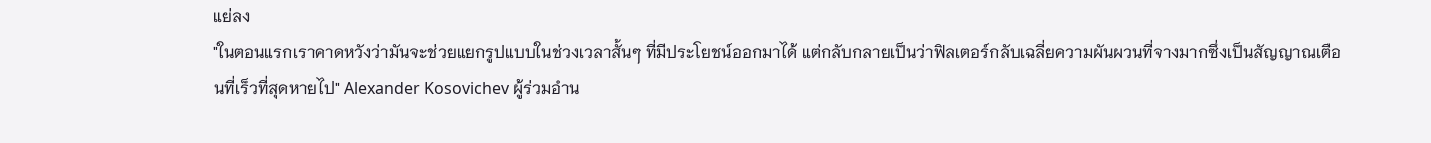แย่ลง
"ในตอนแรกเราคาดหวังว่ามันจะช่วยแยกรูปแบบในช่วงเวลาสั้นๆ ที่มีประโยชน์ออกมาได้ แต่กลับกลายเป็นว่าฟิลเตอร์กลับเฉลี่ยความผันผวนที่จางมากซึ่งเป็นสัญญาณเตือนที่เร็วที่สุดหายไป" Alexander Kosovichev ผู้ร่วมอำน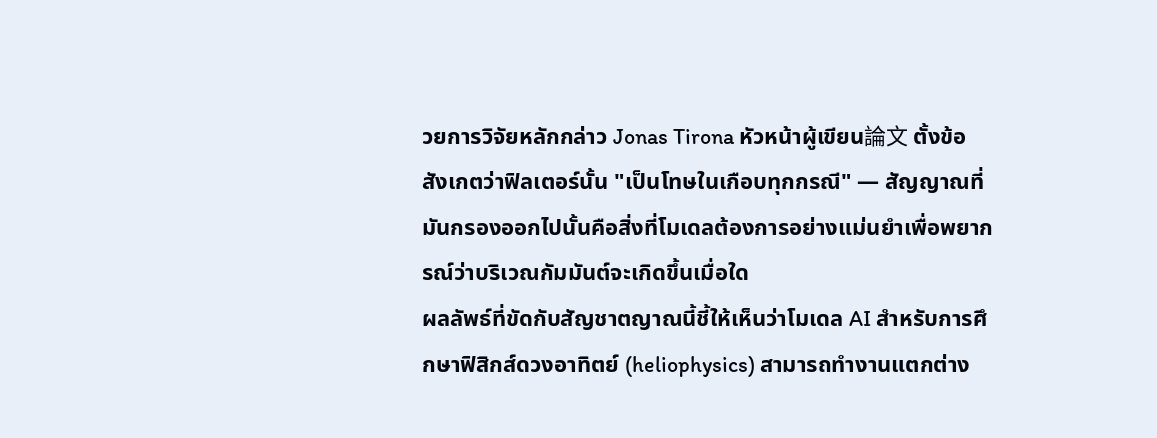วยการวิจัยหลักกล่าว Jonas Tirona หัวหน้าผู้เขียน論文 ตั้งข้อสังเกตว่าฟิลเตอร์นั้น "เป็นโทษในเกือบทุกกรณี" — สัญญาณที่มันกรองออกไปนั้นคือสิ่งที่โมเดลต้องการอย่างแม่นยำเพื่อพยากรณ์ว่าบริเวณกัมมันต์จะเกิดขึ้นเมื่อใด
ผลลัพธ์ที่ขัดกับสัญชาตญาณนี้ชี้ให้เห็นว่าโมเดล AI สำหรับการศึกษาฟิสิกส์ดวงอาทิตย์ (heliophysics) สามารถทำงานแตกต่าง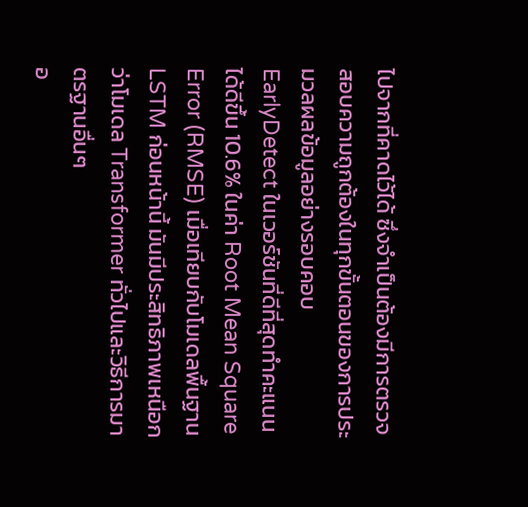ไปจากที่คาดไว้ได้ ซึ่งจำเป็นต้องมีการตรวจสอบความถูกต้องในทุกขั้นตอนของการประมวลผลข้อมูลอย่างรอบคอบ
EarlyDetect ในเวอร์ชันที่ดีที่สุดทำคะแนนได้ดีขึ้น 10.6% ในค่า Root Mean Square Error (RMSE) เมื่อเทียบกับโมเดลพื้นฐาน LSTM ก่อนหน้านี้ มันมีประสิทธิภาพเหนือกว่าโมเดล Transformer ทั่วไปและวิธีการมาตรฐานอื่นๆ
อ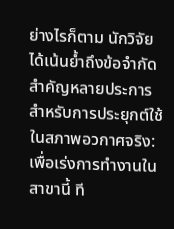ย่างไรก็ตาม นักวิจัยได้เน้นย้ำถึงข้อจำกัดสำคัญหลายประการสำหรับการประยุกต์ใช้ในสภาพอวกาศจริง:
เพื่อเร่งการทำงานในสาขานี้ ที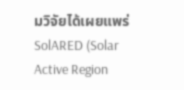มวิจัยได้เผยแพร่ SolARED (Solar Active Region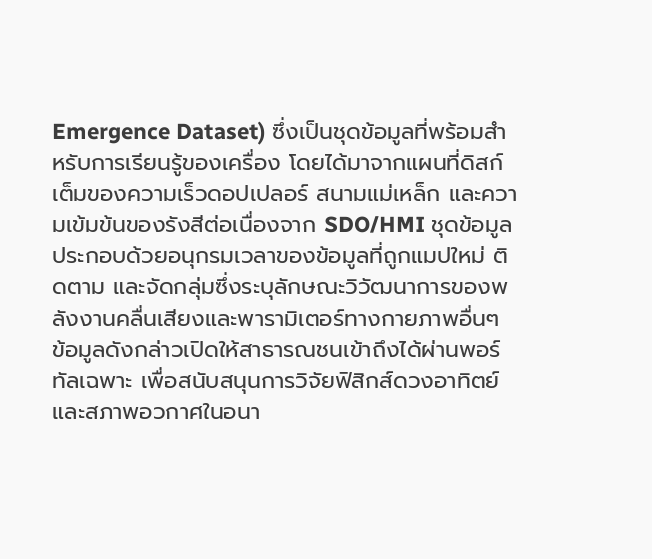Emergence Dataset) ซึ่งเป็นชุดข้อมูลที่พร้อมสำหรับการเรียนรู้ของเครื่อง โดยได้มาจากแผนที่ดิสก์เต็มของความเร็วดอปเปลอร์ สนามแม่เหล็ก และความเข้มข้นของรังสีต่อเนื่องจาก SDO/HMI ชุดข้อมูลประกอบด้วยอนุกรมเวลาของข้อมูลที่ถูกแมปใหม่ ติดตาม และจัดกลุ่มซึ่งระบุลักษณะวิวัฒนาการของพลังงานคลื่นเสียงและพารามิเตอร์ทางกายภาพอื่นๆ
ข้อมูลดังกล่าวเปิดให้สาธารณชนเข้าถึงได้ผ่านพอร์ทัลเฉพาะ เพื่อสนับสนุนการวิจัยฟิสิกส์ดวงอาทิตย์และสภาพอวกาศในอนา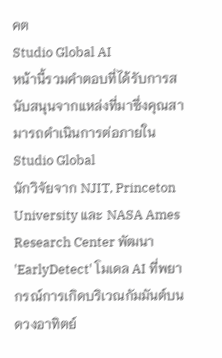คต
Studio Global AI
หน้านี้รวมคำตอบที่ได้รับการสนับสนุนจากแหล่งที่มาซึ่งคุณสามารถดำเนินการต่อภายใน Studio Global
นักวิจัยจาก NJIT, Princeton University และ NASA Ames Research Center พัฒนา 'EarlyDetect' โมเดล AI ที่พยากรณ์การเกิดบริเวณกัมมันต์บนดวงอาทิตย์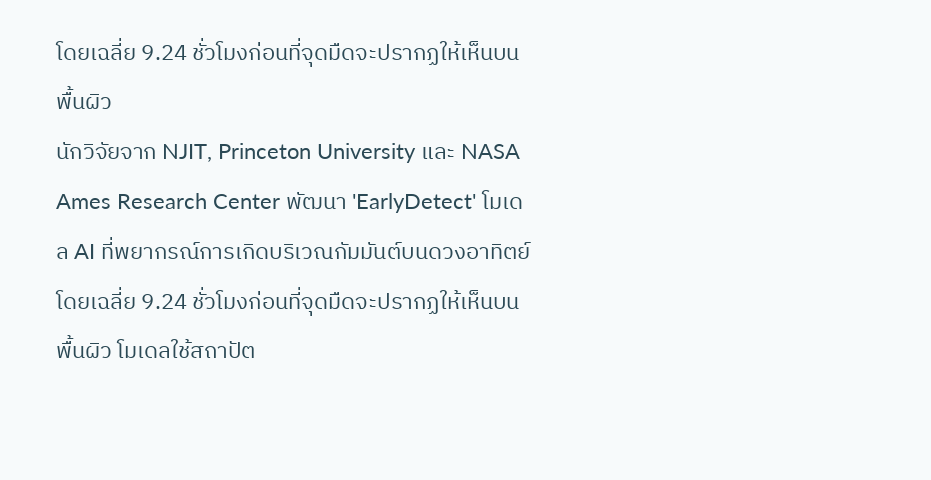โดยเฉลี่ย 9.24 ชั่วโมงก่อนที่จุดมืดจะปรากฏให้เห็นบนพื้นผิว
นักวิจัยจาก NJIT, Princeton University และ NASA Ames Research Center พัฒนา 'EarlyDetect' โมเดล AI ที่พยากรณ์การเกิดบริเวณกัมมันต์บนดวงอาทิตย์โดยเฉลี่ย 9.24 ชั่วโมงก่อนที่จุดมืดจะปรากฏให้เห็นบนพื้นผิว โมเดลใช้สถาปัต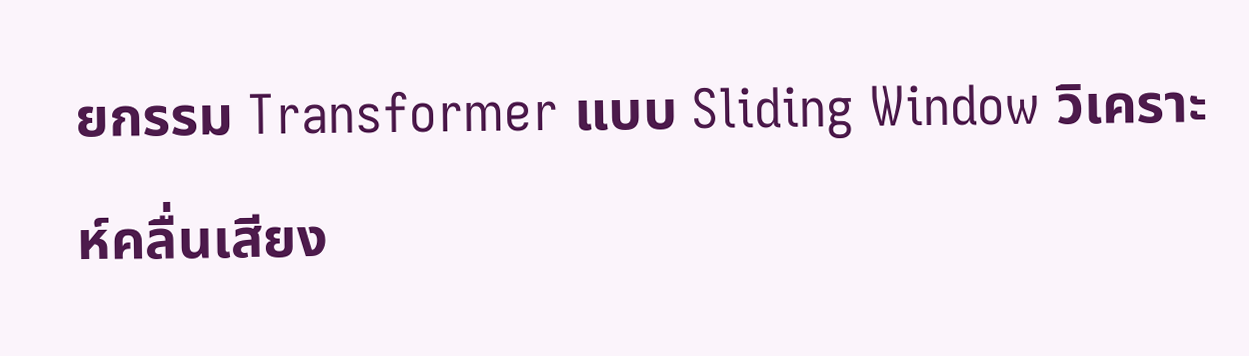ยกรรม Transformer แบบ Sliding Window วิเคราะห์คลื่นเสียง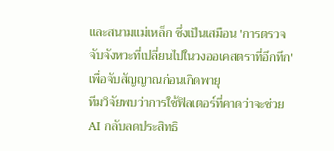และสนามแม่เหล็ก ซึ่งเป็นเสมือน 'การตรวจจับจังหวะที่เปลี่ยนไปในวงออเคสตราที่อึกทึก' เพื่อจับสัญญาณก่อนเกิดพายุ
ทีมวิจัยพบว่าการใช้ฟิลเตอร์ที่คาดว่าจะช่วย AI กลับลดประสิทธิ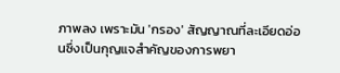ภาพลง เพราะมัน 'กรอง' สัญญาณที่ละเอียดอ่อนซึ่งเป็นกุญแจสำคัญของการพยา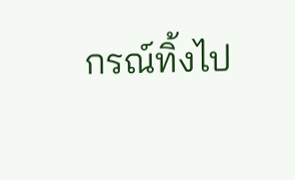กรณ์ทิ้งไป